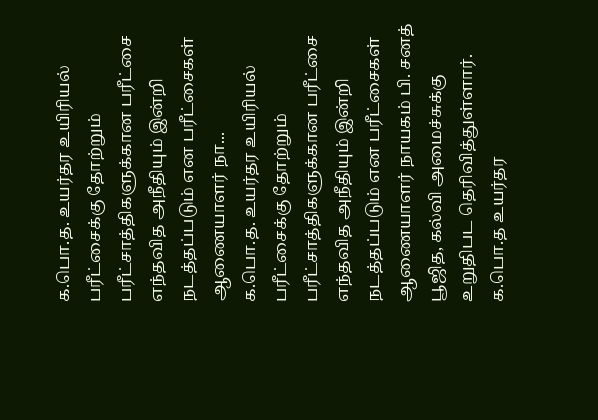க.பொ.த. உயர்தர உயிரியல் பரீட்சைக்கு தோற்றும் பரீட்சாத்திகளுக்கான பரீட்சை எந்தவித அநீதியும் இன்றி நடத்தப்படும் என பரீட்சைகள் ஆணையாளர் நா...
க.பொ.த. உயர்தர உயிரியல் பரீட்சைக்கு தோற்றும் பரீட்சாத்திகளுக்கான பரீட்சை எந்தவித அநீதியும் இன்றி நடத்தப்படும் என பரீட்சைகள் ஆணையாளர் நாயகம் பி. சனத் பூஜித, கல்வி அமைச்சுக்கு உறுதிபட தெரிவித்துள்ளார்.
க.பொ.த உயர்தர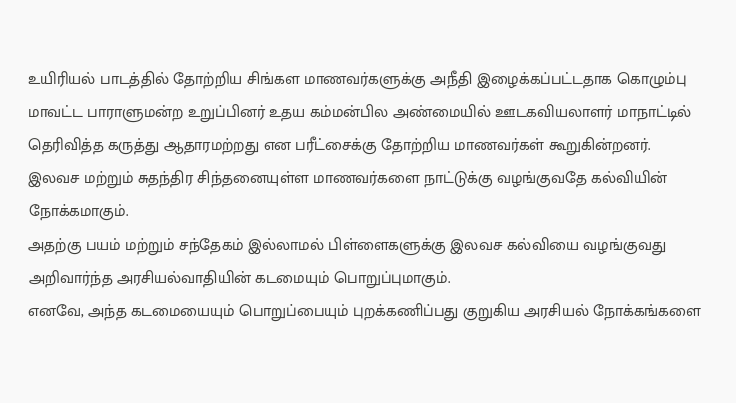உயிரியல் பாடத்தில் தோற்றிய சிங்கள மாணவர்களுக்கு அநீதி இழைக்கப்பட்டதாக கொழும்பு மாவட்ட பாராளுமன்ற உறுப்பினர் உதய கம்மன்பில அண்மையில் ஊடகவியலாளர் மாநாட்டில் தெரிவித்த கருத்து ஆதாரமற்றது என பரீட்சைக்கு தோற்றிய மாணவர்கள் கூறுகின்றனர்.
இலவச மற்றும் சுதந்திர சிந்தனையுள்ள மாணவர்களை நாட்டுக்கு வழங்குவதே கல்வியின் நோக்கமாகும்.
அதற்கு பயம் மற்றும் சந்தேகம் இல்லாமல் பிள்ளைகளுக்கு இலவச கல்வியை வழங்குவது அறிவார்ந்த அரசியல்வாதியின் கடமையும் பொறுப்புமாகும்.
எனவே, அந்த கடமையையும் பொறுப்பையும் புறக்கணிப்பது குறுகிய அரசியல் நோக்கங்களை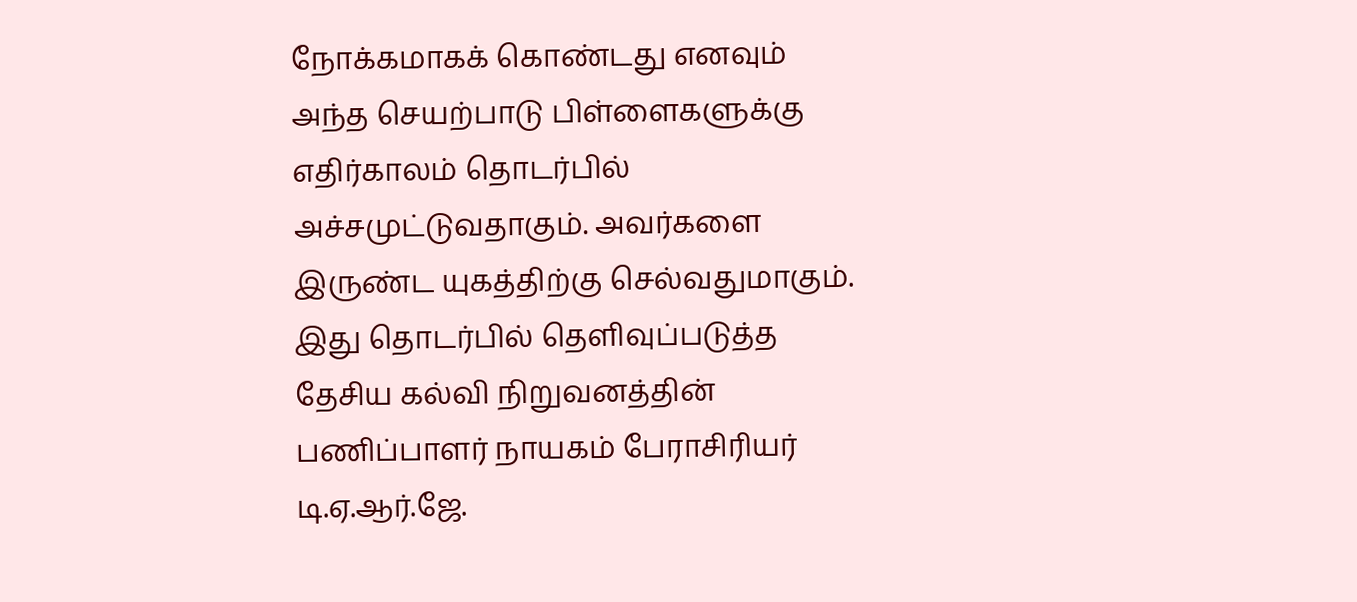நோக்கமாகக் கொண்டது எனவும் அந்த செயற்பாடு பிள்ளைகளுக்கு எதிர்காலம் தொடர்பில் அச்சமுட்டுவதாகும். அவர்களை இருண்ட யுகத்திற்கு செல்வதுமாகும்.
இது தொடர்பில் தெளிவுப்படுத்த தேசிய கல்வி நிறுவனத்தின் பணிப்பாளர் நாயகம் பேராசிரியர் டி.ஏ.ஆர்.ஜே.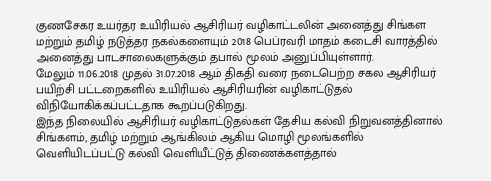குணசேகர உயர்தர உயிரியல் ஆசிரியர் வழிகாட்டலின் அனைத்து சிங்கள மற்றும் தமிழ் நடுத்தர நகல்களையும் 2018 பெப்ரவரி மாதம் கடைசி வாரத்தில் அனைத்து பாடசாலைகளுக்கும் தபால் மூலம் அனுப்பியுள்ளார்.
மேலும் 11.06.2018 முதல் 31.07.2018 ஆம் திகதி வரை நடைபெற்ற சகல ஆசிரியர் பயிற்சி பட்டறைகளில் உயிரியல் ஆசிரியரின் வழிகாட்டுதல் விநியோகிக்கப்பட்டதாக கூறப்படுகிறது.
இந்த நிலையில் ஆசிரியர் வழிகாட்டுதல்கள் தேசிய கல்வி நிறுவனத்தினால் சிங்களம், தமிழ் மற்றும் ஆங்கிலம் ஆகிய மொழி மூலங்களில் வெளியிடப்பட்டு கல்வி வெளியீட்டுத் திணைக்களத்தால்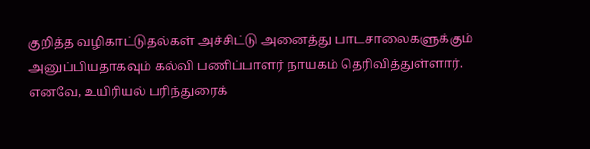குறித்த வழிகாட்டுதல்கள் அச்சிட்டு அனைத்து பாடசாலைகளுக்கும் அனுப்பியதாகவும் கல்வி பணிப்பாளர் நாயகம் தெரிவித்துள்ளார்.
எனவே, உயிரியல் பரிந்துரைக்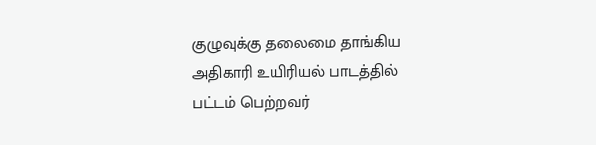குழுவுக்கு தலைமை தாங்கிய அதிகாரி உயிரியல் பாடத்தில் பட்டம் பெற்றவர்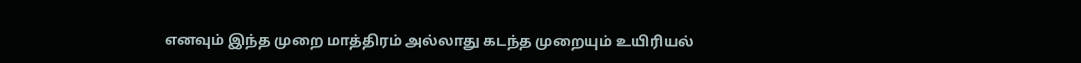எனவும் இந்த முறை மாத்திரம் அல்லாது கடந்த முறையும் உயிரியல்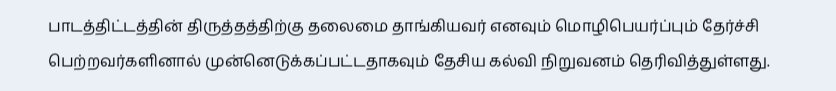பாடத்திட்டத்தின் திருத்தத்திற்கு தலைமை தாங்கியவர் எனவும் மொழிபெயர்ப்பும் தேர்ச்சி பெற்றவர்களினால் முன்னெடுக்கப்பட்டதாகவும் தேசிய கல்வி நிறுவனம் தெரிவித்துள்ளது.